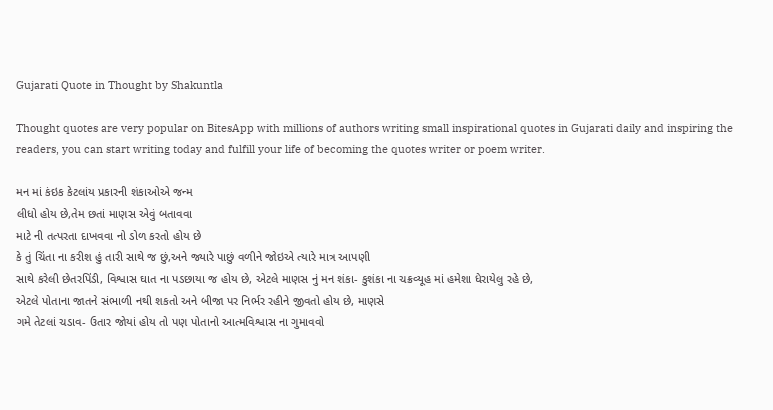Gujarati Quote in Thought by Shakuntla

Thought quotes are very popular on BitesApp with millions of authors writing small inspirational quotes in Gujarati daily and inspiring the readers, you can start writing today and fulfill your life of becoming the quotes writer or poem writer.

મન માં કંઇક કેટલાંય પ્રકારની શંકાઓએ જન્મ
લીધો હોય છે,તેમ છતાં માણસ એવું બતાવવા
માટે ની તત્પરતા દાખવવા નો ડોળ કરતો હોય છે
કે તું ચિંતા ના કરીશ હું તારી સાથે જ છું,અને જ્યારે પાછું વળીને જોઇએ ત્યારે માત્ર આપણી
સાથે કરેલી છેતરપિંડી, વિશ્વાસ ઘાત ના પડછાયા જ હોય છે, એટલે માણસ નું મન શંકા- કુશંકા ના ચક્રવ્યૂહ માં હમેશા ધેરાયેલુ રહે છે,
એટલે પોતાના જાતને સંભાળી નથી શકતો અને બીજા પર નિર્ભર રહીને જીવતો હોય છે, માણસે
ગમે તેટલાં ચડાવ- ઉતાર જોયાં હોય તો પણ પોતાનો આત્મવિશ્વાસ ના ગુમાવવો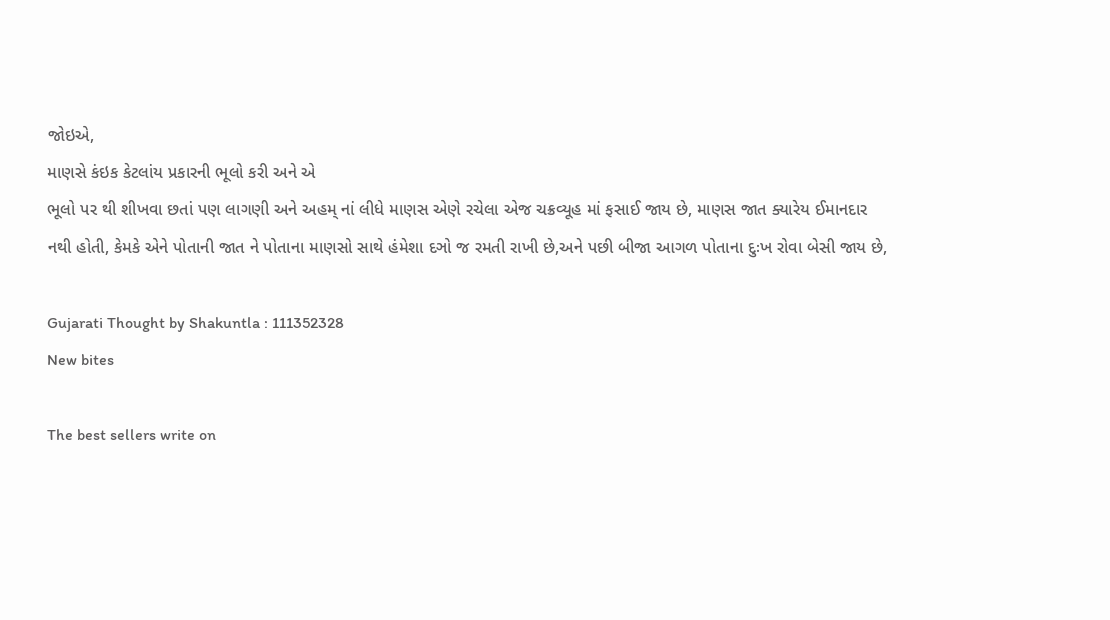જોઇએ,
માણસે કંઇક કેટલાંય પ્રકારની ભૂલો કરી અને એ
ભૂલો પર થી શીખવા છતાં પણ લાગણી અને અહમ્ નાં લીધે માણસ એણે રચેલા એજ ચક્રવ્યૂહ માં ફસાઈ જાય છે, માણસ જાત ક્યારેય ઈમાનદાર નથી હોતી, કેમકે એને પોતાની જાત ને પોતાના માણસો સાથે હંમેશા દઞો જ રમતી રાખી છે,અને પછી બીજા આગળ પોતાના દુઃખ રોવા બેસી જાય છે,

Gujarati Thought by Shakuntla : 111352328
New bites

The best sellers write on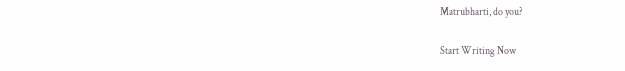Matrubharti, do you?

Start Writing Now